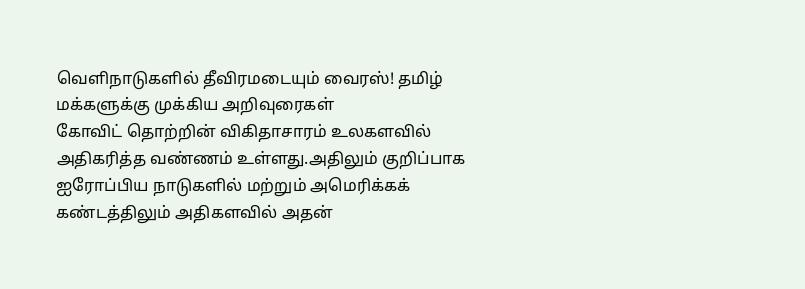வெளிநாடுகளில் தீவிரமடையும் வைரஸ்! தமிழ் மக்களுக்கு முக்கிய அறிவுரைகள்
கோவிட் தொற்றின் விகிதாசாரம் உலகளவில் அதிகரித்த வண்ணம் உள்ளது.அதிலும் குறிப்பாக ஐரோப்பிய நாடுகளில் மற்றும் அமெரிக்கக் கண்டத்திலும் அதிகளவில் அதன்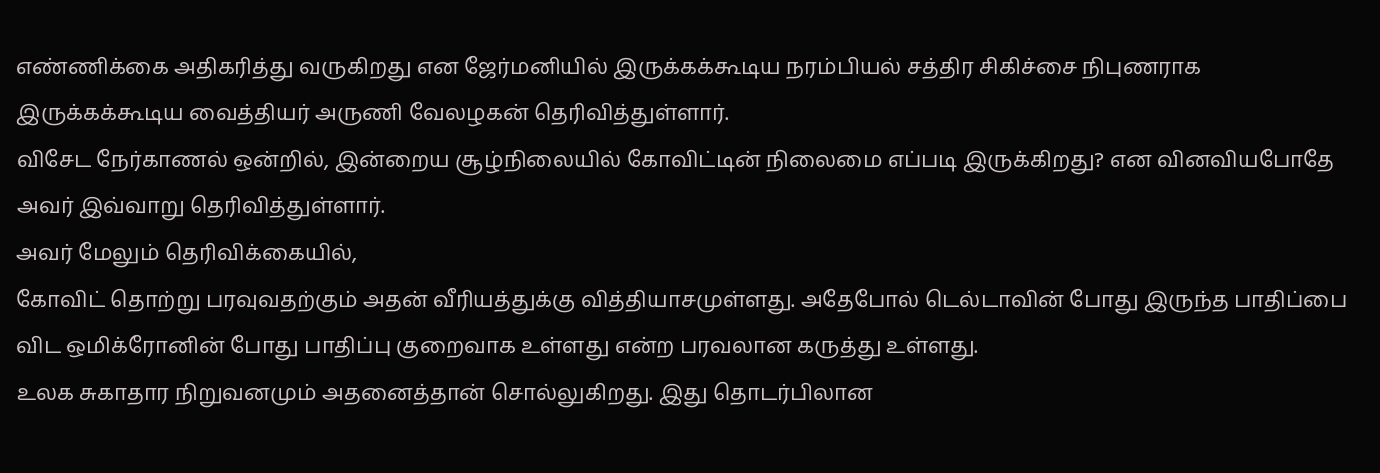எண்ணிக்கை அதிகரித்து வருகிறது என ஜேர்மனியில் இருக்கக்கூடிய நரம்பியல் சத்திர சிகிச்சை நிபுணராக இருக்கக்கூடிய வைத்தியர் அருணி வேலழகன் தெரிவித்துள்ளார்.
விசேட நேர்காணல் ஒன்றில், இன்றைய சூழ்நிலையில் கோவிட்டின் நிலைமை எப்படி இருக்கிறது? என வினவியபோதே அவர் இவ்வாறு தெரிவித்துள்ளார்.
அவர் மேலும் தெரிவிக்கையில்,
கோவிட் தொற்று பரவுவதற்கும் அதன் வீரியத்துக்கு வித்தியாசமுள்ளது. அதேபோல் டெல்டாவின் போது இருந்த பாதிப்பை விட ஒமிக்ரோனின் போது பாதிப்பு குறைவாக உள்ளது என்ற பரவலான கருத்து உள்ளது.
உலக சுகாதார நிறுவனமும் அதனைத்தான் சொல்லுகிறது. இது தொடர்பிலான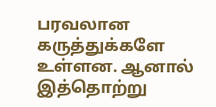பரவலான கருத்துக்களே உள்ளன. ஆனால் இத்தொற்று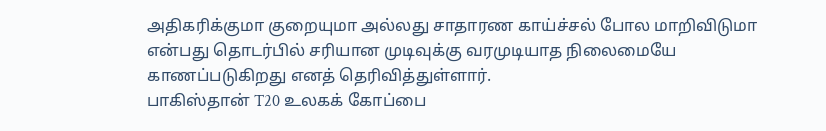அதிகரிக்குமா குறையுமா அல்லது சாதாரண காய்ச்சல் போல மாறிவிடுமா என்பது தொடர்பில் சரியான முடிவுக்கு வரமுடியாத நிலைமையே காணப்படுகிறது எனத் தெரிவித்துள்ளார்.
பாகிஸ்தான் T20 உலகக் கோப்பை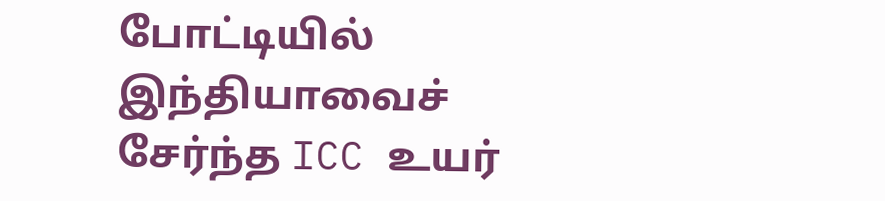போட்டியில் இந்தியாவைச் சேர்ந்த ICC உயர்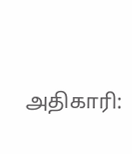அதிகாரி: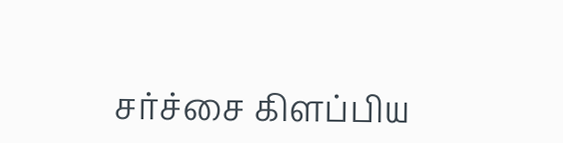சர்ச்சை கிளப்பிய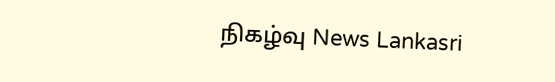நிகழ்வு News Lankasri